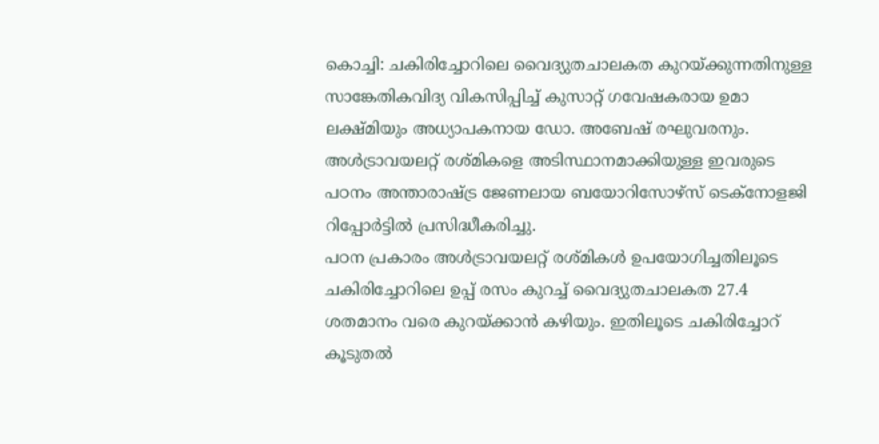കൊച്ചി: ചകിരിച്ചോറിലെ വൈദ്യുതചാലകത കുറയ്ക്കുന്നതിനുള്ള സാങ്കേതികവിദ്യ വികസിപ്പിച്ച് കുസാറ്റ് ഗവേഷകരായ ഉമാ ലക്ഷ്മിയും അധ്യാപകനായ ഡോ. അബേഷ് രഘുവരനും. അൾട്രാവയലറ്റ് രശ്മികളെ അടിസ്ഥാനമാക്കിയുള്ള ഇവരുടെ പഠനം അന്താരാഷ്ട്ര ജേണലായ ബയോറിസോഴ്സ് ടെക്നോളജി റിപ്പോർട്ടിൽ പ്രസിദ്ധീകരിച്ചു.
പഠന പ്രകാരം അൾട്രാവയലറ്റ് രശ്മികൾ ഉപയോഗിച്ചതിലൂടെ ചകിരിച്ചോറിലെ ഉപ്പ് രസം കുറച്ച് വൈദ്യുതചാലകത 27.4 ശതമാനം വരെ കുറയ്ക്കാൻ കഴിയും. ഇതിലൂടെ ചകിരിച്ചോറ് കൂടുതൽ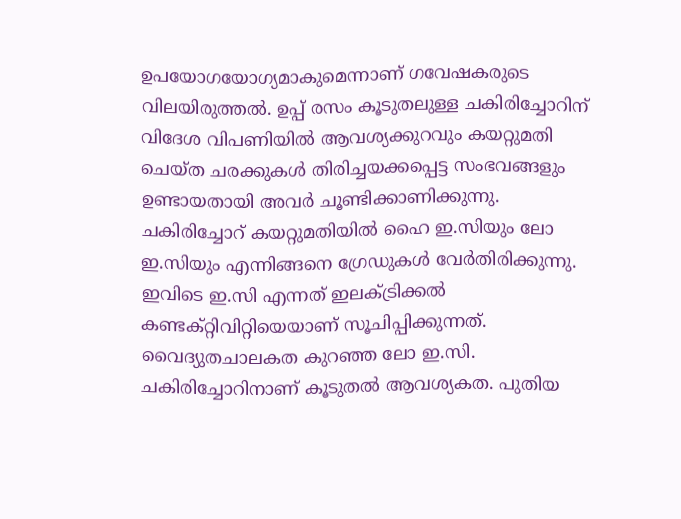ഉപയോഗയോഗ്യമാകുമെന്നാണ് ഗവേഷകരുടെ വിലയിരുത്തൽ. ഉപ്പ് രസം കൂടുതലുള്ള ചകിരിച്ചോറിന് വിദേശ വിപണിയിൽ ആവശ്യക്കുറവും കയറ്റുമതി ചെയ്ത ചരക്കുകൾ തിരിച്ചയക്കപ്പെട്ട സംഭവങ്ങളും ഉണ്ടായതായി അവർ ചൂണ്ടിക്കാണിക്കുന്നു.
ചകിരിച്ചോറ് കയറ്റുമതിയിൽ ഹൈ ഇ.സിയും ലോ ഇ.സിയും എന്നിങ്ങനെ ഗ്രേഡുകൾ വേർതിരിക്കുന്നു. ഇവിടെ ഇ.സി എന്നത് ഇലക്ട്രിക്കൽ കണ്ടക്റ്റിവിറ്റിയെയാണ് സൂചിപ്പിക്കുന്നത്. വൈദ്യുതചാലകത കുറഞ്ഞ ലോ ഇ.സി. ചകിരിച്ചോറിനാണ് കൂടുതൽ ആവശ്യകത. പുതിയ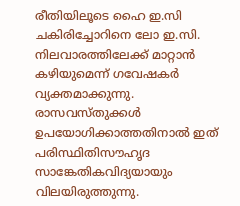രീതിയിലൂടെ ഹൈ ഇ.സി ചകിരിച്ചോറിനെ ലോ ഇ.സി. നിലവാരത്തിലേക്ക് മാറ്റാൻ കഴിയുമെന്ന് ഗവേഷകർ വ്യക്തമാക്കുന്നു. രാസവസ്തുക്കൾ ഉപയോഗിക്കാത്തതിനാൽ ഇത് പരിസ്ഥിതിസൗഹൃദ സാങ്കേതികവിദ്യയായും വിലയിരുത്തുന്നു.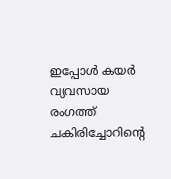ഇപ്പോൾ കയർ വ്യവസായ രംഗത്ത് ചകിരിച്ചോറിന്റെ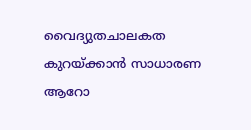വൈദ്യുതചാലകത കുറയ്ക്കാൻ സാധാരണ ആറോ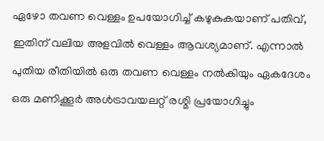ഏഴോ തവണ വെള്ളം ഉപയോഗിച്ച് കഴുകുകയാണ് പതിവ്, ഇതിന് വലിയ അളവിൽ വെള്ളം ആവശ്യമാണ്. എന്നാൽ പുതിയ രീതിയിൽ ഒരു തവണ വെള്ളം നൽകിയും ഏകദേശം ഒരു മണിക്കൂർ അൾട്രാവയലറ്റ് രശ്മി പ്രയോഗിച്ചും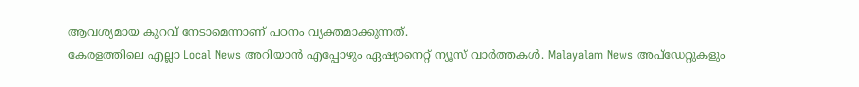ആവശ്യമായ കുറവ് നേടാമെന്നാണ് പഠനം വ്യക്തമാക്കുന്നത്.
കേരളത്തിലെ എല്ലാ Local News അറിയാൻ എപ്പോഴും ഏഷ്യാനെറ്റ് ന്യൂസ് വാർത്തകൾ. Malayalam News അപ്ഡേറ്റുകളും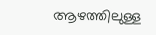ആഴത്തിലുള്ള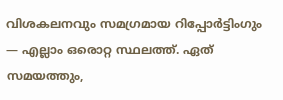വിശകലനവും സമഗ്രമായ റിപ്പോർട്ടിംഗും — എല്ലാം ഒരൊറ്റ സ്ഥലത്ത്. ഏത് സമയത്തും,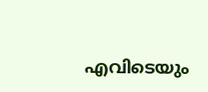എവിടെയും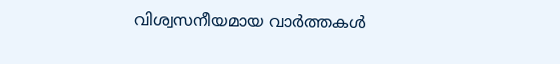വിശ്വസനീയമായ വാർത്തകൾ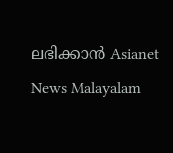ലഭിക്കാൻ Asianet News Malayalam